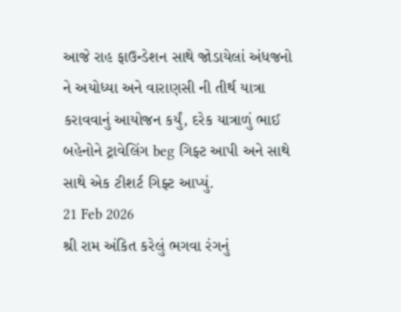આજે રાહ ફાઉન્ડેશન સાથે જોડાયેલાં અંધજનો ને અયોધ્યા અને વારાણસી ની તીર્થ યાત્રા કરાવવાનું આયોજન કર્યું, દરેક યાત્રાળું ભાઈ બહેનોને ટ્રાવેલિંગ beg ગિફ્ટ આપી અને સાથે સાથે એક ટીશર્ટ ગિફ્ટ આપ્યું.
21 Feb 2026
શ્રી રામ અંકિત કરેલું ભગવા રંગનું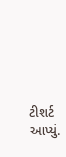ટીશર્ટ આપ્યું.